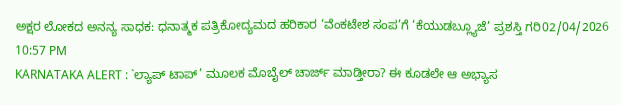ಅಕ್ಷರ ಲೋಕದ ಅನನ್ಯ ಸಾಧಕ: ಧನಾತ್ಮಕ ಪತ್ರಿಕೋದ್ಯಮದ ಹರಿಕಾರ ‘ವೆಂಕಟೇಶ ಸಂಪ’ಗೆ ‘ಕೆಯುಡಬ್ಲ್ಯೂಜೆ’ ಪ್ರಶಸ್ತಿ ಗರಿ02/04/2026 10:57 PM
KARNATAKA ALERT : `ಲ್ಯಾಪ್ ಟಾಪ್’ ಮೂಲಕ ಮೊಬೈಲ್ ಚಾರ್ಜ್ ಮಾಡ್ತೀರಾ? ಈ ಕೂಡಲೇ ಆ ಅಭ್ಯಾಸ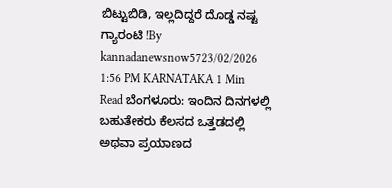ಬಿಟ್ಟುಬಿಡಿ, ಇಲ್ಲದಿದ್ದರೆ ದೊಡ್ಡ ನಷ್ಟ ಗ್ಯಾರಂಟಿ !By kannadanewsnow5723/02/2026 1:56 PM KARNATAKA 1 Min Read ಬೆಂಗಳೂರು: ಇಂದಿನ ದಿನಗಳಲ್ಲಿ ಬಹುತೇಕರು ಕೆಲಸದ ಒತ್ತಡದಲ್ಲಿ ಅಥವಾ ಪ್ರಯಾಣದ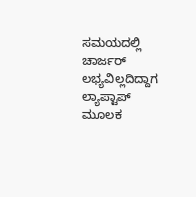ಸಮಯದಲ್ಲಿ ಚಾರ್ಜರ್ ಲಭ್ಯವಿಲ್ಲದಿದ್ದಾಗ ಲ್ಯಾಪ್ಟಾಪ್ ಮೂಲಕ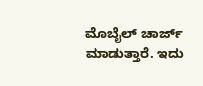ಮೊಬೈಲ್ ಚಾರ್ಜ್ ಮಾಡುತ್ತಾರೆ. ಇದು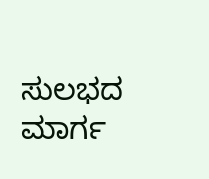ಸುಲಭದ ಮಾರ್ಗ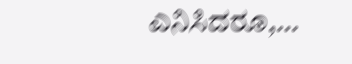ಎನಿಸಿದರೂ,…